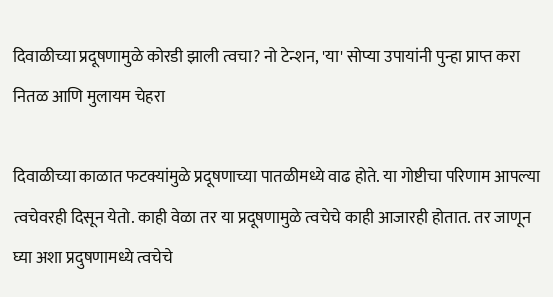दिवाळीच्या प्रदूषणामुळे कोरडी झाली त्वचा? नो टेन्शन, 'या' सोप्या उपायांनी पुन्हा प्राप्त करा नितळ आणि मुलायम चेहरा

दिवाळीच्या काळात फटक्यांमुळे प्रदूषणाच्या पातळीमध्ये वाढ होते. या गोष्टीचा परिणाम आपल्या त्वचेवरही दिसून येतो. काही वेळा तर या प्रदूषणामुळे त्वचेचे काही आजारही होतात. तर जाणून घ्या अशा प्रदुषणामध्ये त्वचेचे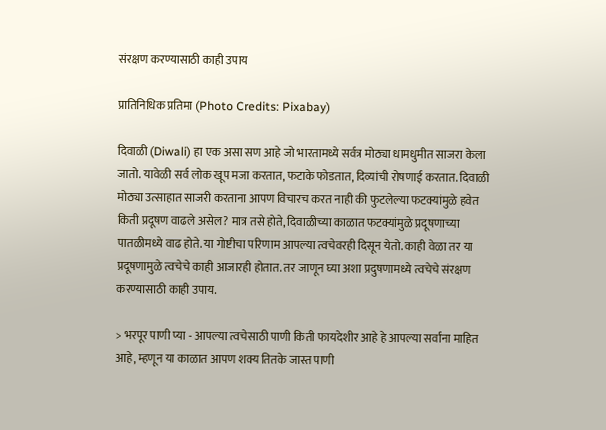संरक्षण करण्यासाठी काही उपाय

प्रातिनिधिक प्रतिमा (Photo Credits: Pixabay)

दिवाळी (Diwali) हा एक असा सण आहे जो भारतामध्ये सर्वत्र मोठ्या धामधुमीत साजरा केला जातो. यावेळी सर्व लोक खूप मजा करतात, फटाके फोडतात, दिव्यांची रोषणाई करतात. दिवाळी मोठ्या उत्साहात साजरी करताना आपण विचारच करत नाही की फुटलेल्या फटक्यांमुळे हवेत किती प्रदूषण वाढले असेल? मात्र तसे होते, दिवाळीच्या काळात फटक्यांमुळे प्रदूषणाच्या पातळीमध्ये वाढ होते. या गोष्टीचा परिणाम आपल्या त्वचेवरही दिसून येतो. काही वेळा तर या प्रदूषणामुळे त्वचेचे काही आजारही होतात. तर जाणून घ्या अशा प्रदुषणामध्ये त्वचेचे संरक्षण करण्यासाठी काही उपाय.

> भरपूर पाणी प्या - आपल्या त्वचेसाठी पाणी किती फायदेशीर आहे हे आपल्या सर्वांना माहित आहे, म्हणून या काळात आपण शक्य तितके जास्त पाणी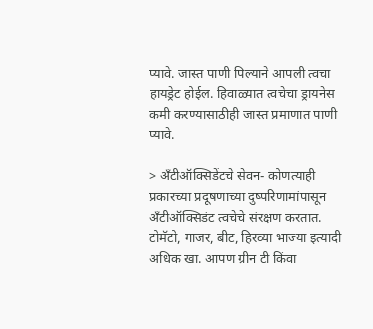प्यावे. जास्त पाणी पिल्याने आपली त्वचा हायड्रेट होईल. हिवाळ्यात त्वचेचा ड्रायनेस कमी करण्यासाठीही जास्त प्रमाणात पाणी प्यावे.

> अँटीऑक्सिडेंटचे सेवन- कोणत्याही प्रकारच्या प्रदूषणाच्या दुष्परिणामांपासून अँटीऑक्सिडंट त्वचेचे संरक्षण करतात. टोमॅटो, गाजर, बीट, हिरव्या भाज्या इत्यादी अधिक खा. आपण ग्रीन टी किंवा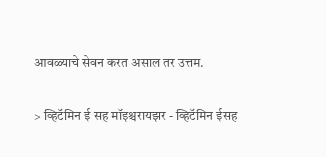आवळ्याचे सेवन करत असाल तर उत्तम.

> व्हिटॅमिन ई सह मॉइश्चरायझर - व्हिटॅमिन ईसह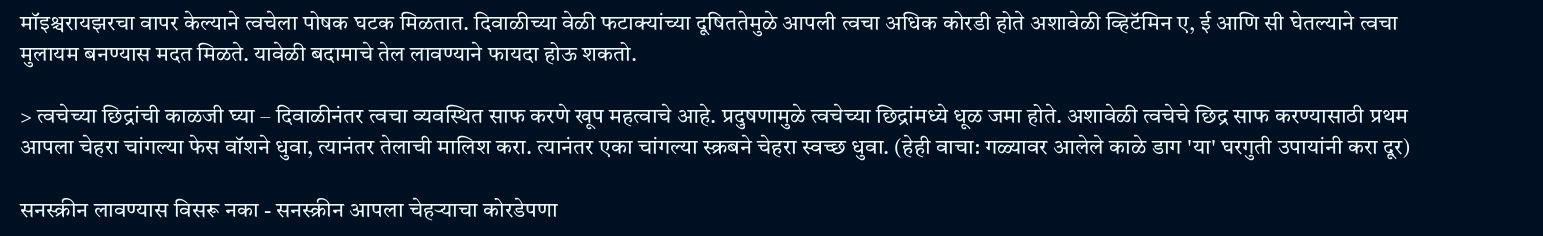मॉइश्चरायझरचा वापर केल्याने त्वचेला पोषक घटक मिळतात. दिवाळीच्या वेळी फटाक्यांच्या दूषिततेमुळे आपली त्वचा अधिक कोरडी होते अशावेळी व्हिटॅमिन ए, ई आणि सी घेतल्याने त्वचा मुलायम बनण्यास मदत मिळते. यावेळी बदामाचे तेल लावण्याने फायदा होऊ शकतो.

> त्वचेच्या छिद्रांची काळजी घ्या – दिवाळीनंतर त्वचा व्यवस्थित साफ करणे खूप महत्वाचे आहे. प्रदुषणामुळे त्वचेच्या छिद्रांमध्ये धूळ जमा होते. अशावेळी त्वचेचे छिद्र साफ करण्यासाठी प्रथम आपला चेहरा चांगल्या फेस वॉशने धुवा, त्यानंतर तेलाची मालिश करा. त्यानंतर एका चांगल्या स्क्रबने चेहरा स्वच्छ धुवा. (हेही वाचा: गळ्यावर आलेले काळे डाग 'या' घरगुती उपायांनी करा दूर)

सनस्क्रीन लावण्यास विसरू नका - सनस्क्रीन आपला चेहऱ्याचा कोरडेपणा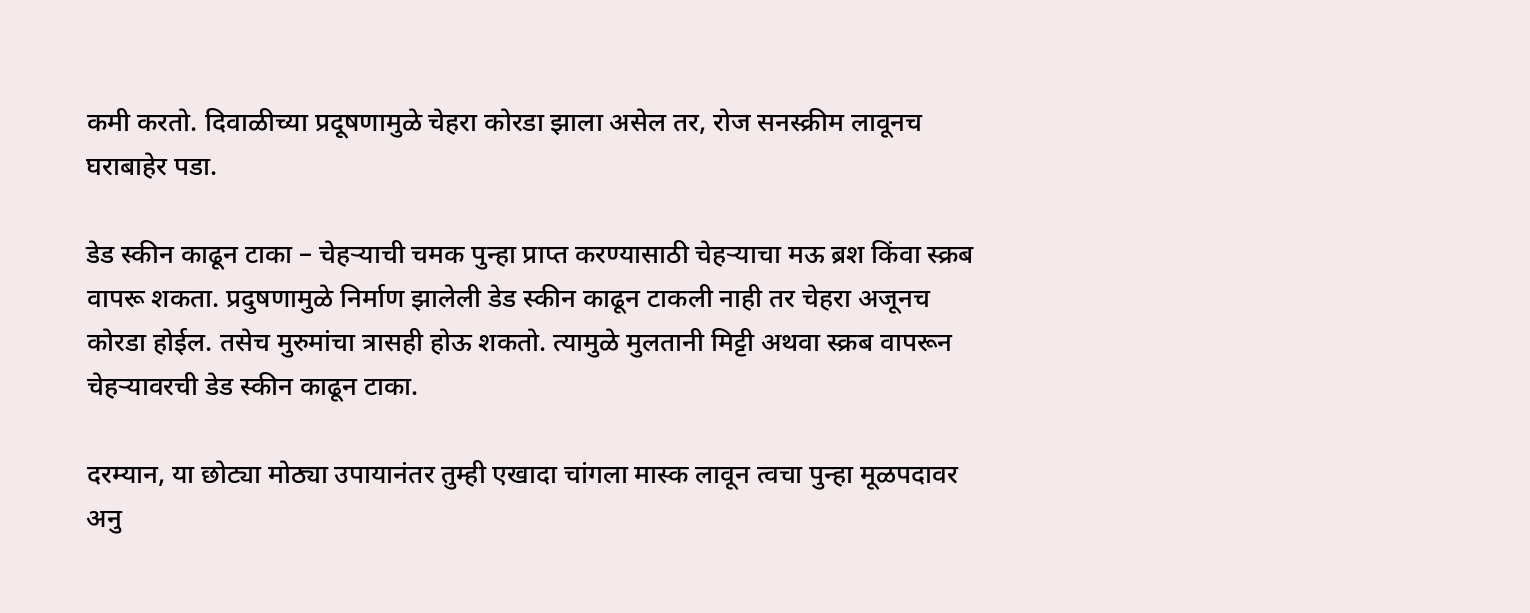कमी करतो. दिवाळीच्या प्रदूषणामुळे चेहरा कोरडा झाला असेल तर, रोज सनस्क्रीम लावूनच घराबाहेर पडा.

डेड स्कीन काढून टाका – चेहऱ्याची चमक पुन्हा प्राप्त करण्यासाठी चेहऱ्याचा मऊ ब्रश किंवा स्क्रब वापरू शकता. प्रदुषणामुळे निर्माण झालेली डेड स्कीन काढून टाकली नाही तर चेहरा अजूनच कोरडा होईल. तसेच मुरुमांचा त्रासही होऊ शकतो. त्यामुळे मुलतानी मिट्टी अथवा स्क्रब वापरून चेहऱ्यावरची डेड स्कीन काढून टाका.

दरम्यान, या छोट्या मोठ्या उपायानंतर तुम्ही एखादा चांगला मास्क लावून त्वचा पुन्हा मूळपदावर अनु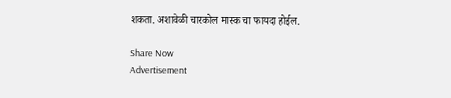शकता. अशावेळी चारकोल मास्क चा फायदा होईल.

Share Now
Advertisement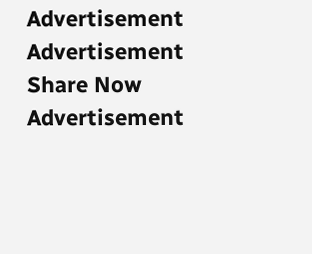Advertisement
Advertisement
Share Now
Advertisement